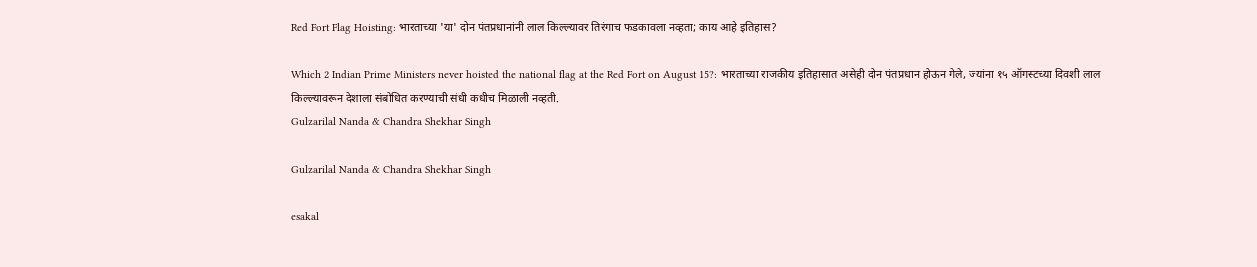Red Fort Flag Hoisting: भारताच्या 'या' दोन पंतप्रधानांनी लाल किल्ल्यावर तिरंगाच फडकावला नव्हता; काय आहे इतिहास?

Which 2 Indian Prime Ministers never hoisted the national flag at the Red Fort on August 15?: भारताच्या राजकीय इतिहासात असेही दोन पंतप्रधान होऊन गेले, ज्यांना १५ ऑगस्टच्या दिवशी लाल किल्ल्यावरून देशाला संबोधित करण्याची संधी कधीच मिळाली नव्हती.
Gulzarilal Nanda & Chandra Shekhar Singh

Gulzarilal Nanda & Chandra Shekhar Singh

esakal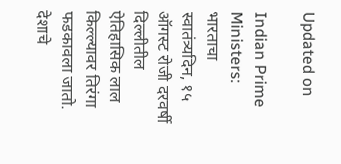Updated on

Indian Prime Ministers: भारताचा स्वातंत्र्यदिन, १५ ऑगस्ट रोजी दरवर्षी दिल्लीतील ऐतिहासिक लाल किल्ल्यावर तिरंगा फडकावला जातो. देशाचे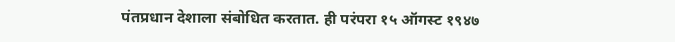पंतप्रधान देशाला संबोधित करतात. ही परंपरा १५ ऑगस्ट १९४७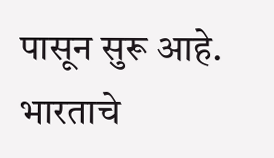पासून सुरू आहे. भारताचे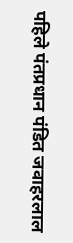पहिले पंतप्रधान पंडित जवाहरलाल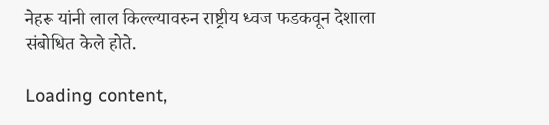नेहरू यांनी लाल किल्ल्यावरुन राष्ट्रीय ध्वज फडकवून देशाला संबोधित केले होते.

Loading content,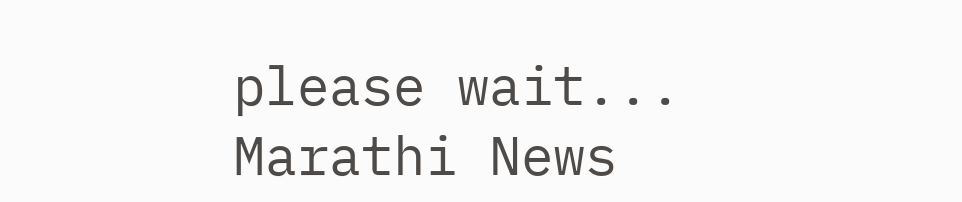please wait...
Marathi News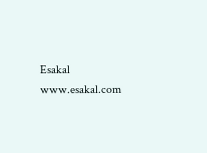Esakal
www.esakal.com